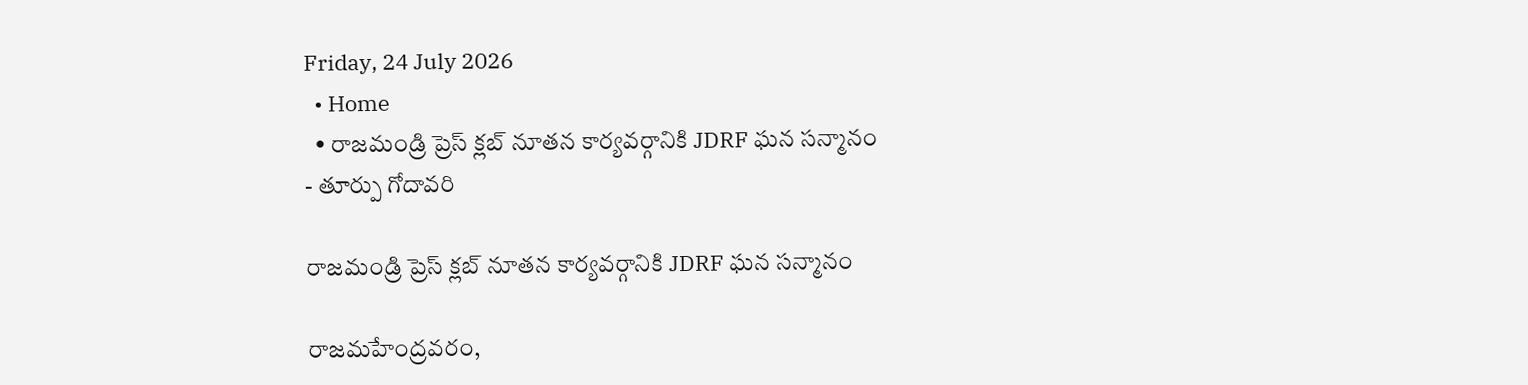Friday, 24 July 2026
  • Home
  • రాజమండ్రి ప్రెస్ క్లబ్ నూతన కార్యవర్గానికి JDRF ఘన సన్మానం
- తూర్పు గోదావరి

రాజమండ్రి ప్రెస్ క్లబ్ నూతన కార్యవర్గానికి JDRF ఘన సన్మానం

రాజమహేంద్రవరం,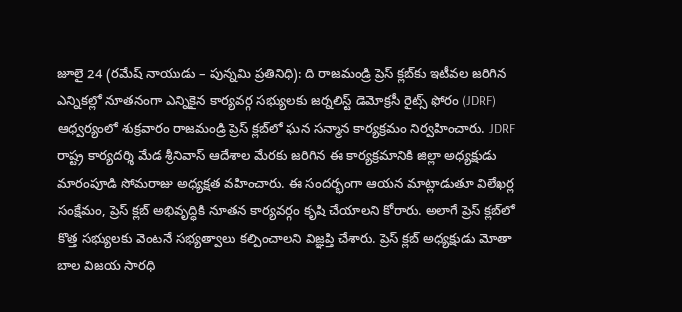జూలై 24 (రమేష్ నాయుడు – పున్నమి ప్రతినిధి): ది రాజమండ్రి ప్రెస్ క్లబ్‌కు ఇటీవల జరిగిన ఎన్నికల్లో నూతనంగా ఎన్నికైన కార్యవర్గ సభ్యులకు జర్నలిస్ట్ డెమోక్రసీ రైట్స్ ఫోరం (JDRF) ఆధ్వర్యంలో శుక్రవారం రాజమండ్రి ప్రెస్ క్లబ్‌లో ఘన సన్మాన కార్యక్రమం నిర్వహించారు. JDRF రాష్ట్ర కార్యదర్శి మేడ శ్రీనివాస్ ఆదేశాల మేరకు జరిగిన ఈ కార్యక్రమానికి జిల్లా అధ్యక్షుడు మారంపూడి సోమరాజు అధ్యక్షత వహించారు. ఈ సందర్భంగా ఆయన మాట్లాడుతూ విలేఖర్ల సంక్షేమం, ప్రెస్ క్లబ్ అభివృద్ధికి నూతన కార్యవర్గం కృషి చేయాలని కోరారు. అలాగే ప్రెస్ క్లబ్‌లో కొత్త సభ్యులకు వెంటనే సభ్యత్వాలు కల్పించాలని విజ్ఞప్తి చేశారు. ప్రెస్ క్లబ్ అధ్యక్షుడు మోతా బాల విజయ సారధి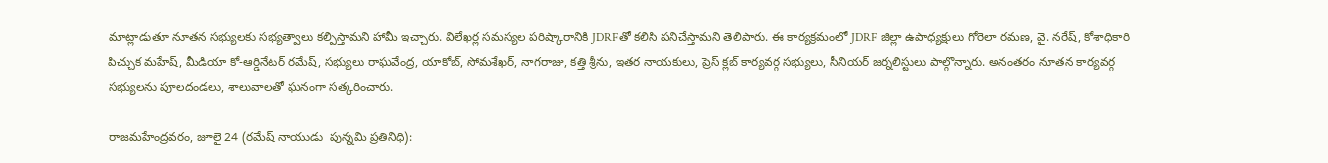మాట్లాడుతూ నూతన సభ్యులకు సభ్యత్వాలు కల్పిస్తామని హామీ ఇచ్చారు. విలేఖర్ల సమస్యల పరిష్కారానికి JDRFతో కలిసి పనిచేస్తామని తెలిపారు. ఈ కార్యక్రమంలో JDRF జిల్లా ఉపాధ్యక్షులు గోరెలా రమణ, వై. నరేష్, కోశాధికారి పిచ్చుక మహేష్, మీడియా కో-ఆర్డినేటర్ రమేష్, సభ్యులు రాఘవేంద్ర, యాకోబ్, సోమశేఖర్, నాగరాజు, కత్తి శ్రీను, ఇతర నాయకులు, ప్రెస్ క్లబ్ కార్యవర్గ సభ్యులు, సీనియర్ జర్నలిస్టులు పాల్గొన్నారు. అనంతరం నూతన కార్యవర్గ సభ్యులను పూలదండలు, శాలువాలతో ఘనంగా సత్కరించారు.

రాజమహేంద్రవరం, జూలై 24 (రమేష్ నాయుడు  పున్నమి ప్రతినిధి):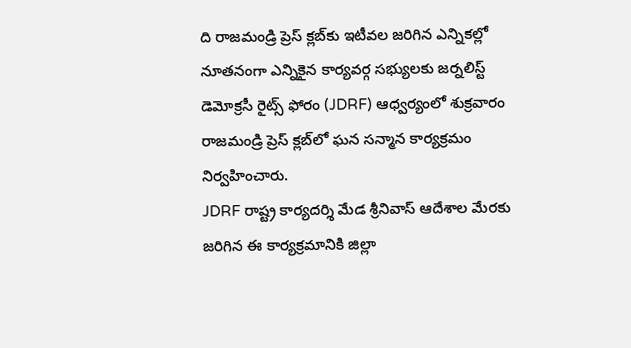ది రాజమండ్రి ప్రెస్ క్లబ్‌కు ఇటీవల జరిగిన ఎన్నికల్లో నూతనంగా ఎన్నికైన కార్యవర్గ సభ్యులకు జర్నలిస్ట్ డెమోక్రసీ రైట్స్ ఫోరం (JDRF) ఆధ్వర్యంలో శుక్రవారం రాజమండ్రి ప్రెస్ క్లబ్‌లో ఘన సన్మాన కార్యక్రమం నిర్వహించారు.
JDRF రాష్ట్ర కార్యదర్శి మేడ శ్రీనివాస్ ఆదేశాల మేరకు జరిగిన ఈ కార్యక్రమానికి జిల్లా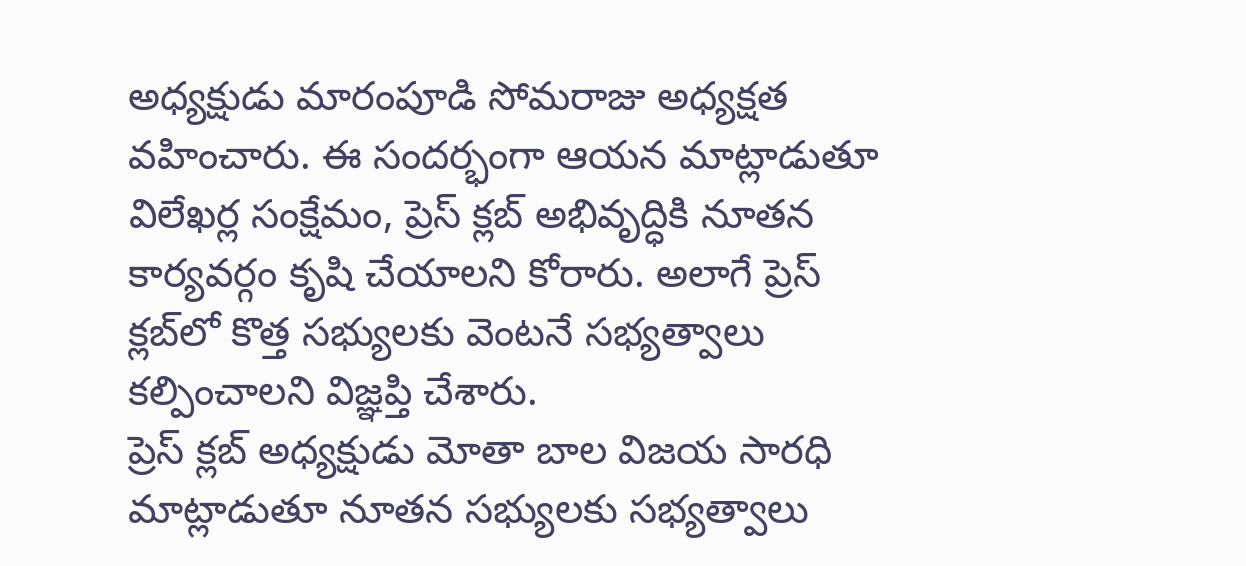అధ్యక్షుడు మారంపూడి సోమరాజు అధ్యక్షత వహించారు. ఈ సందర్భంగా ఆయన మాట్లాడుతూ విలేఖర్ల సంక్షేమం, ప్రెస్ క్లబ్ అభివృద్ధికి నూతన కార్యవర్గం కృషి చేయాలని కోరారు. అలాగే ప్రెస్ క్లబ్‌లో కొత్త సభ్యులకు వెంటనే సభ్యత్వాలు కల్పించాలని విజ్ఞప్తి చేశారు.
ప్రెస్ క్లబ్ అధ్యక్షుడు మోతా బాల విజయ సారధి మాట్లాడుతూ నూతన సభ్యులకు సభ్యత్వాలు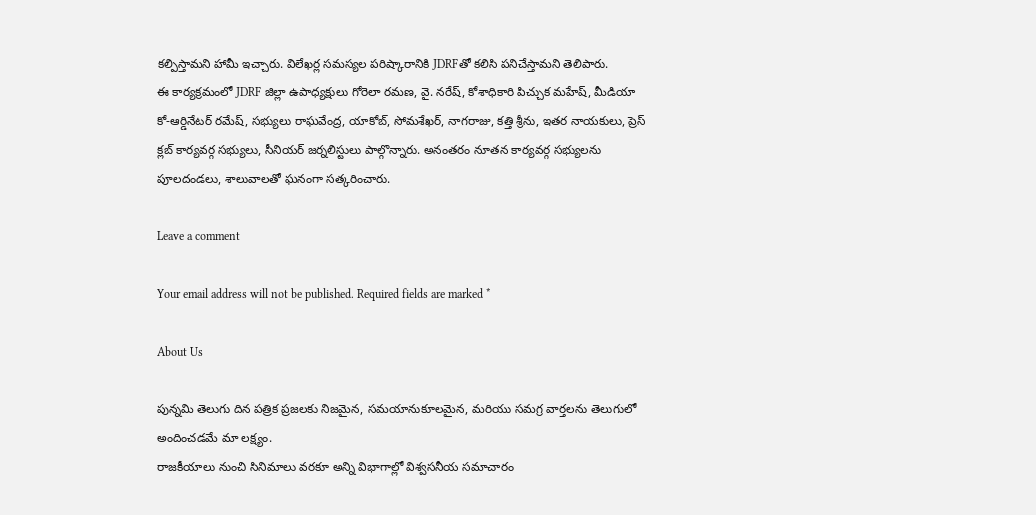కల్పిస్తామని హామీ ఇచ్చారు. విలేఖర్ల సమస్యల పరిష్కారానికి JDRFతో కలిసి పనిచేస్తామని తెలిపారు.
ఈ కార్యక్రమంలో JDRF జిల్లా ఉపాధ్యక్షులు గోరెలా రమణ, వై. నరేష్, కోశాధికారి పిచ్చుక మహేష్, మీడియా కో-ఆర్డినేటర్ రమేష్, సభ్యులు రాఘవేంద్ర, యాకోబ్, సోమశేఖర్, నాగరాజు, కత్తి శ్రీను, ఇతర నాయకులు, ప్రెస్ క్లబ్ కార్యవర్గ సభ్యులు, సీనియర్ జర్నలిస్టులు పాల్గొన్నారు. అనంతరం నూతన కార్యవర్గ సభ్యులను పూలదండలు, శాలువాలతో ఘనంగా సత్కరించారు.

Leave a comment

Your email address will not be published. Required fields are marked *

About Us

పున్నమి తెలుగు దిన పత్రిక ప్రజలకు నిజమైన, సమయానుకూలమైన, మరియు సమగ్ర వార్తలను తెలుగులో అందించడమే మా లక్ష్యం.
రాజకీయాలు నుంచి సినిమాలు వరకూ అన్ని విభాగాల్లో విశ్వసనీయ సమాచారం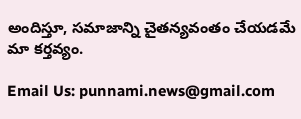అందిస్తూ, సమాజాన్ని చైతన్యవంతం చేయడమే మా కర్తవ్యం.

Email Us: punnami.news@gmail.com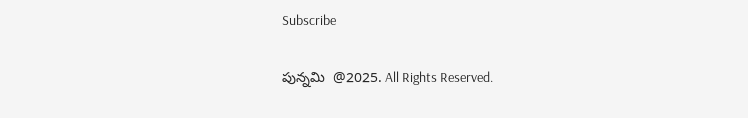Subscribe

పున్నమి  @2025. All Rights Reserved.